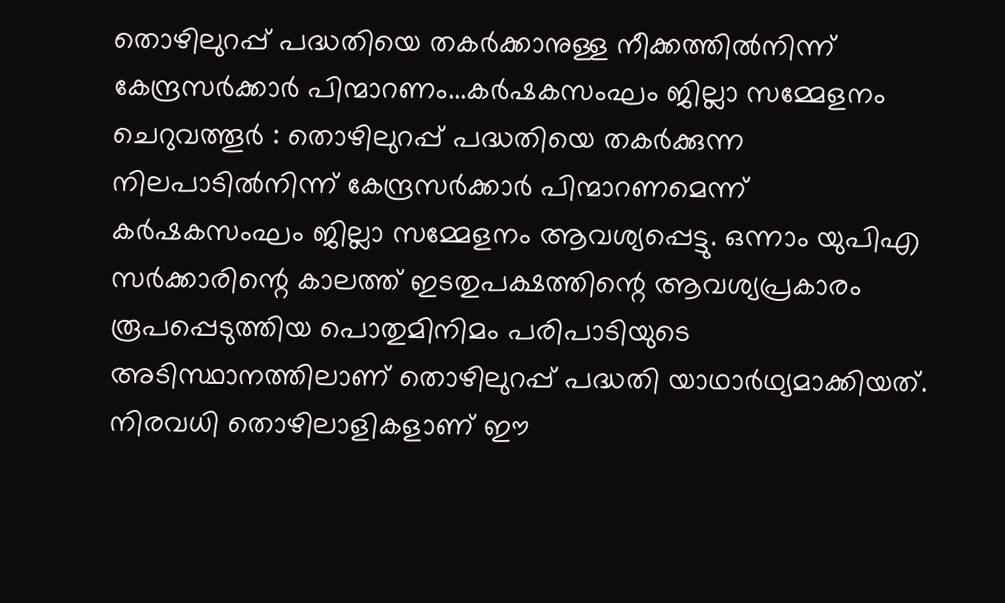തൊഴിലുറപ്പ് പദ്ധതിയെ തകർക്കാനുള്ള നീക്കത്തിൽനിന്ന് കേന്ദ്രസർക്കാർ പിന്മാറണം...കർഷകസംഘം ജില്ലാ സമ്മേളനം
ചെറുവത്തൂർ : തൊഴിലുറപ്പ് പദ്ധതിയെ തകർക്കുന്ന നിലപാടിൽനിന്ന് കേന്ദ്രസർക്കാർ പിന്മാറണമെന്ന് കർഷകസംഘം ജില്ലാ സമ്മേളനം ആവശ്യപ്പെട്ടു. ഒന്നാം യുപിഎ സർക്കാരിന്റെ കാലത്ത് ഇടതുപക്ഷത്തിന്റെ ആവശ്യപ്രകാരം രൂപപ്പെടുത്തിയ പൊതുമിനിമം പരിപാടിയുടെ അടിസ്ഥാനത്തിലാണ് തൊഴിലുറപ്പ് പദ്ധതി യാഥാർഥ്യമാക്കിയത്. നിരവധി തൊഴിലാളികളാണ് ഈ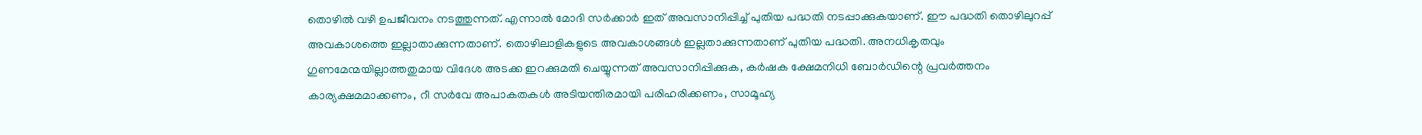തൊഴിൽ വഴി ഉപജീവനം നടത്തുന്നത്. എന്നാൽ മോദി സർക്കാർ ഇത് അവസാനിപ്പിച്ച് പുതിയ പദ്ധതി നടപ്പാക്കുകയാണ്. ഈ പദ്ധതി തൊഴിലുറപ്പ് അവകാശത്തെ ഇല്ലാതാക്കുന്നതാണ്. തൊഴിലാളികളുടെ അവകാശങ്ങൾ ഇല്ലതാക്കുന്നതാണ് പുതിയ പദ്ധതി. അനധികൃതവും ഗുണമേന്മയില്ലാത്തതുമായ വിദേശ അടക്ക ഇറക്കുമതി ചെയ്യുന്നത് അവസാനിപ്പിക്കുക, കർഷക ക്ഷേമനിധി ബോർഡിന്റെ പ്രവർത്തനം കാര്യക്ഷമമാക്കണം, റീ സർവേ അപാകതകൾ അടിയന്തിരമായി പരിഹരിക്കണം, സാമൂഹ്യ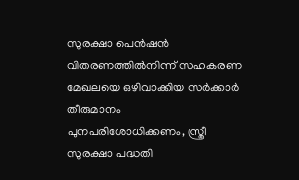സുരക്ഷാ പെൻഷൻ വിതരണത്തിൽനിന്ന് സഹകരണ മേഖലയെ ഒഴിവാക്കിയ സർക്കാർ തീരുമാനം
പുനപരിശോധിക്കണം, സ്ത്രീ സുരക്ഷാ പദ്ധതി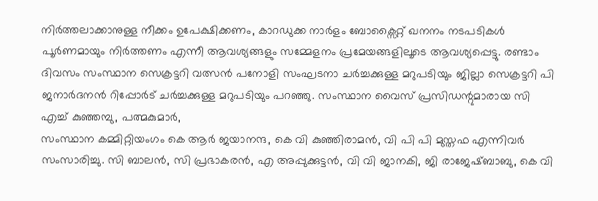നിർത്തലാക്കാനുള്ള നീക്കം ഉപേക്ഷിക്കണം, കാറഡുക്ക നാർളം ബോക്സൈറ്റ് ഖനനം നടപടികൾ പൂർണമായും നിർത്തണം എന്നീ ആവശ്യങ്ങളും സമ്മേളനം പ്രമേയങ്ങളിലൂടെ ആവശ്യപ്പെട്ടു. രണ്ടാം ദിവസം സംസ്ഥാന സെക്രട്ടറി വത്സൻ പനോളി സംഘടനാ ചർച്ചക്കുള്ള മറുപടിയും ജില്ലാ സെക്രട്ടറി പി ജനാർദനൻ റിപ്പോർട് ചർച്ചക്കുള്ള മറുപടിയും പറഞ്ഞു. സംസ്ഥാന വൈസ് പ്രസിഡന്റുമാരായ സി എച്ച് കുഞ്ഞമ്പു, പത്മകുമാർ,
സംസ്ഥാന കമ്മിറ്റിയംഗം കെ ആർ ജയാനന്ദ, കെ വി കുഞ്ഞിരാമൻ, വി പി പി മുസ്തഫ എന്നിവർ സംസാരിച്ചു. സി ബാലൻ, സി പ്രഭാകരൻ, എ അപ്പുക്കുട്ടൻ, വി വി ജാനകി, ജി രാജേഷ്ബാബു, കെ വി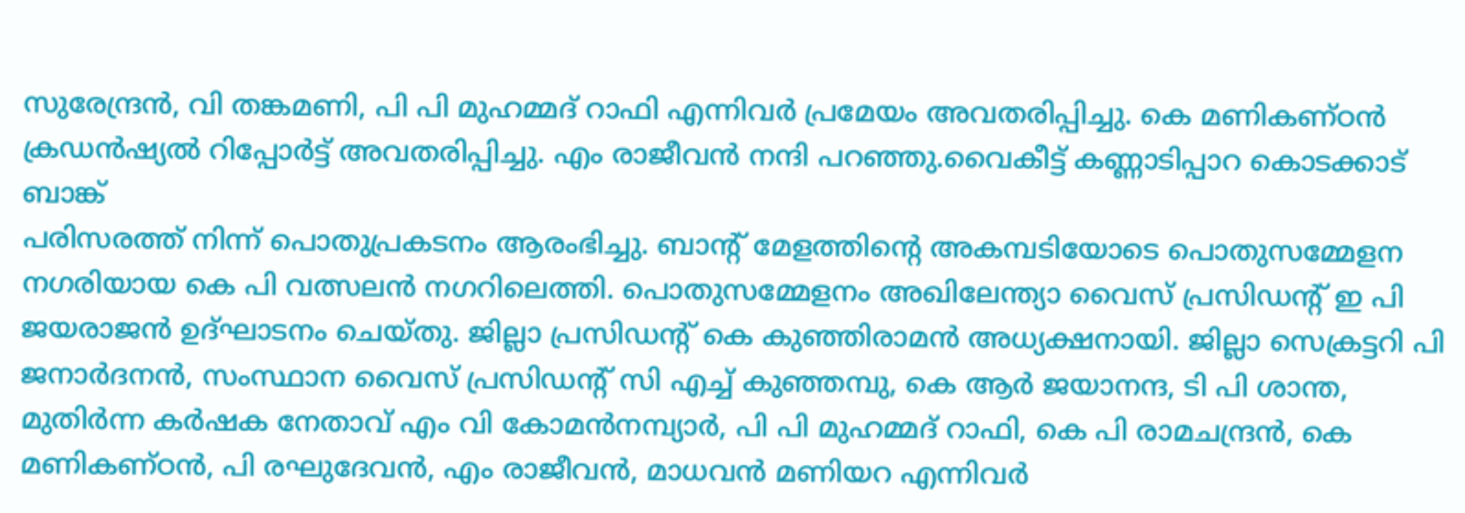സുരേന്ദ്രൻ, വി തങ്കമണി, പി പി മുഹമ്മദ് റാഫി എന്നിവർ പ്രമേയം അവതരിപ്പിച്ചു. കെ മണികണ്ഠൻ ക്രഡൻഷ്യൽ റിപ്പോർട്ട് അവതരിപ്പിച്ചു. എം രാജീവൻ നന്ദി പറഞ്ഞു.വൈകീട്ട് കണ്ണാടിപ്പാറ കൊടക്കാട് ബാങ്ക്
പരിസരത്ത് നിന്ന് പൊതുപ്രകടനം ആരംഭിച്ചു. ബാന്റ് മേളത്തിന്റെ അകമ്പടിയോടെ പൊതുസമ്മേളന നഗരിയായ കെ പി വത്സലൻ നഗറിലെത്തി. പൊതുസമ്മേളനം അഖിലേന്ത്യാ വൈസ് പ്രസിഡന്റ് ഇ പി ജയരാജൻ ഉദ്ഘാടനം ചെയ്തു. ജില്ലാ പ്രസിഡന്റ് കെ കുഞ്ഞിരാമൻ അധ്യക്ഷനായി. ജില്ലാ സെക്രട്ടറി പി ജനാർദനൻ, സംസ്ഥാന വൈസ് പ്രസിഡന്റ് സി എച്ച് കുഞ്ഞമ്പു, കെ ആർ ജയാനന്ദ, ടി പി ശാന്ത, മുതിർന്ന കർഷക നേതാവ് എം വി കോമൻനമ്പ്യാർ, പി പി മുഹമ്മദ് റാഫി, കെ പി രാമചന്ദ്രൻ, കെ മണികണ്ഠൻ, പി രഘുദേവൻ, എം രാജീവൻ, മാധവൻ മണിയറ എന്നിവർ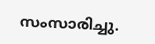സംസാരിച്ചു.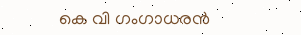കെ വി ഗംഗാധരൻ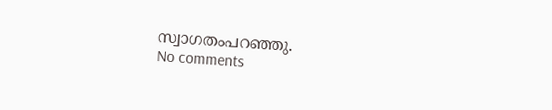സ്വാഗതംപറഞ്ഞു.
No comments